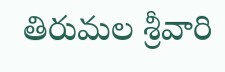తిరుమల శ్రీవారి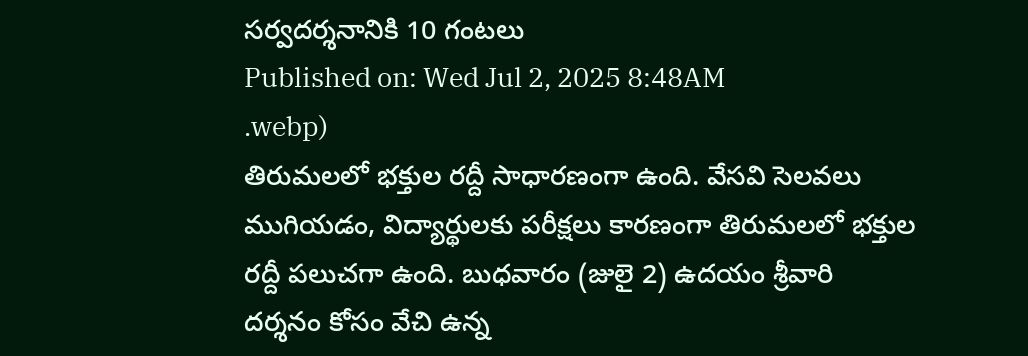సర్వదర్శనానికి 10 గంటలు
Published on: Wed Jul 2, 2025 8:48AM
.webp)
తిరుమలలో భక్తుల రద్దీ సాధారణంగా ఉంది. వేసవి సెలవలు ముగియడం, విద్యార్థులకు పరీక్షలు కారణంగా తిరుమలలో భక్తుల రద్దీ పలుచగా ఉంది. బుధవారం (జులై 2) ఉదయం శ్రీవారి దర్శనం కోసం వేచి ఉన్న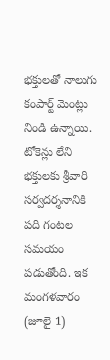భక్తులతో నాలుగు కంపార్ట్ మెంట్లు నిండి ఉన్నాయి.
టోకెన్లు లేని భక్తులకు శ్రీవారి సర్వదర్శనానికి పది గంటల సమయం పడుతోంది. ఇక మంగళవారం (జూలై 1)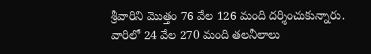శ్రీవారిని మొత్తం 76 వేల 126 మంది దర్శించుకున్నారు. వారిలో 24 వేల 270 మంది తలనీలాలు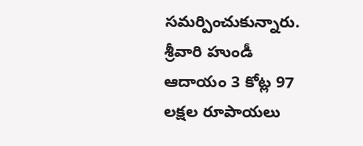సమర్పించుకున్నారు. శ్రీవారి హుండీ ఆదాయం 3 కోట్ల 97 లక్షల రూపాయలు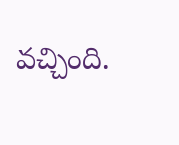వచ్చింది.